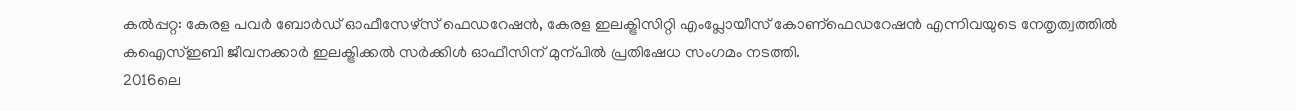കൽപ്പറ്റ: കേരള പവർ ബോർഡ് ഓഫീസേഴ്സ് ഫെഡറേഷൻ, കേരള ഇലക്ട്രിസിറ്റി എംപ്ലോയീസ് കോണ്ഫെഡറേഷൻ എന്നിവയുടെ നേതൃത്വത്തിൽ കഐസ്ഇബി ജീവനക്കാർ ഇലക്ട്രിക്കൽ സർക്കിൾ ഓഫീസിന് മുന്പിൽ പ്രതിഷേധ സംഗമം നടത്തി.
2016ലെ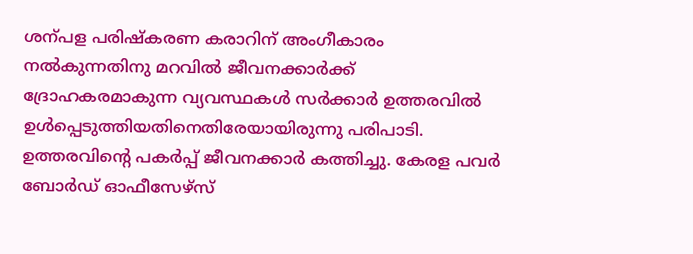ശന്പള പരിഷ്കരണ കരാറിന് അംഗീകാരം നൽകുന്നതിനു മറവിൽ ജീവനക്കാർക്ക് ദ്രോഹകരമാകുന്ന വ്യവസ്ഥകൾ സർക്കാർ ഉത്തരവിൽ ഉൾപ്പെടുത്തിയതിനെതിരേയായിരുന്നു പരിപാടി. ഉത്തരവിന്റെ പകർപ്പ് ജീവനക്കാർ കത്തിച്ചു. കേരള പവർ ബോർഡ് ഓഫീസേഴ്സ്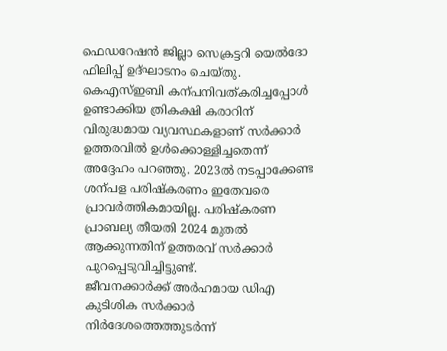ഫെഡറേഷൻ ജില്ലാ സെക്രട്ടറി യെൽദോ ഫിലിപ്പ് ഉദ്ഘാടനം ചെയ്തു.
കെഎസ്ഇബി കന്പനിവത്കരിച്ചപ്പോൾ ഉണ്ടാക്കിയ ത്രികക്ഷി കരാറിന് വിരുദ്ധമായ വ്യവസ്ഥകളാണ് സർക്കാർ ഉത്തരവിൽ ഉൾക്കൊള്ളിച്ചതെന്ന് അദ്ദേഹം പറഞ്ഞു. 2023ൽ നടപ്പാക്കേണ്ട ശന്പള പരിഷ്കരണം ഇതേവരെ പ്രാവർത്തികമായില്ല. പരിഷ്കരണ പ്രാബല്യ തീയതി 2024 മുതൽ ആക്കുന്നതിന് ഉത്തരവ് സർക്കാർ പുറപ്പെടുവിച്ചിട്ടുണ്ട്.
ജീവനക്കാർക്ക് അർഹമായ ഡിഎ കുടിശിക സർക്കാർ നിർദേശത്തെത്തുടർന്ന്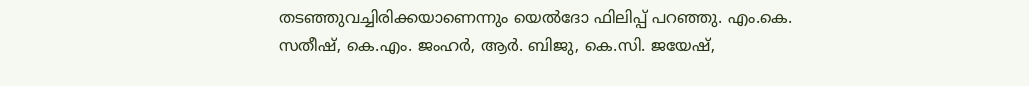തടഞ്ഞുവച്ചിരിക്കയാണെന്നും യെൽദോ ഫിലിപ്പ് പറഞ്ഞു. എം.കെ. സതീഷ്, കെ.എം. ജംഹർ, ആർ. ബിജു, കെ.സി. ജയേഷ്,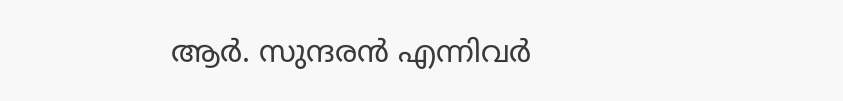ആർ. സുന്ദരൻ എന്നിവർ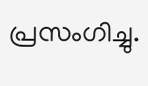പ്രസംഗിച്ചു.